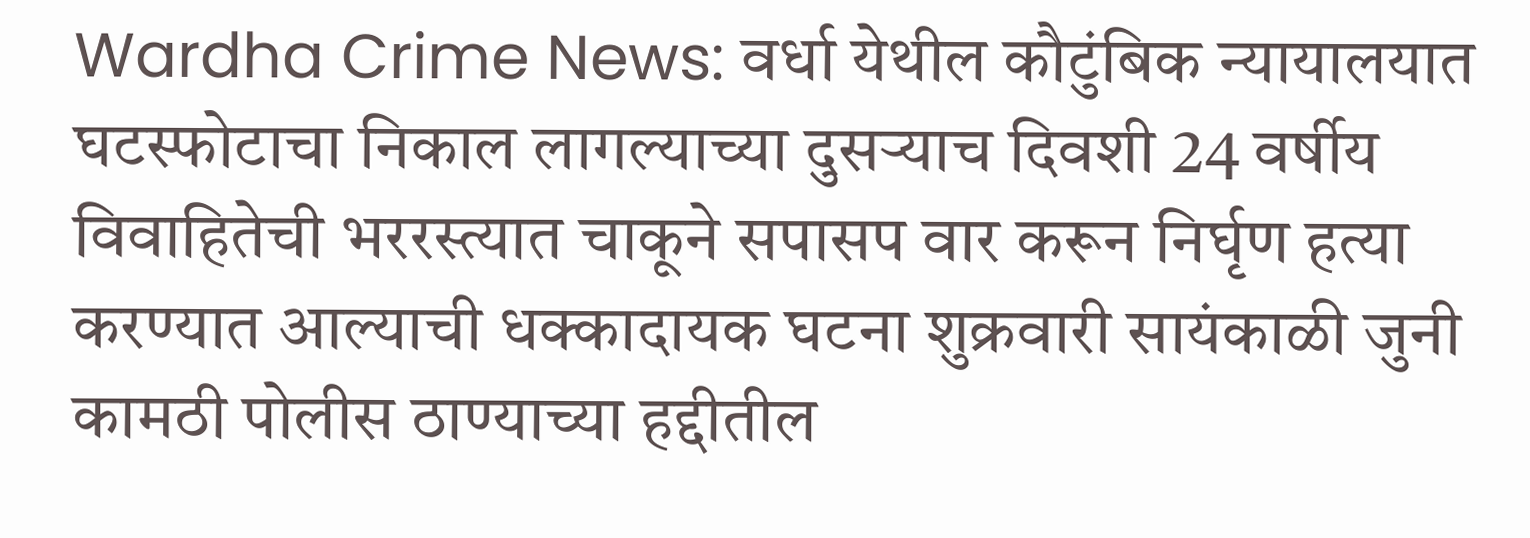Wardha Crime News: वर्धा येथील कौटुंबिक न्यायालयात घटस्फोटाचा निकाल लागल्याच्या दुसऱ्याच दिवशी 24 वर्षीय विवाहितेची भररस्त्यात चाकूने सपासप वार करून निर्घृण हत्या करण्यात आल्याची धक्कादायक घटना शुक्रवारी सायंकाळी जुनी कामठी पोलीस ठाण्याच्या हद्दीतील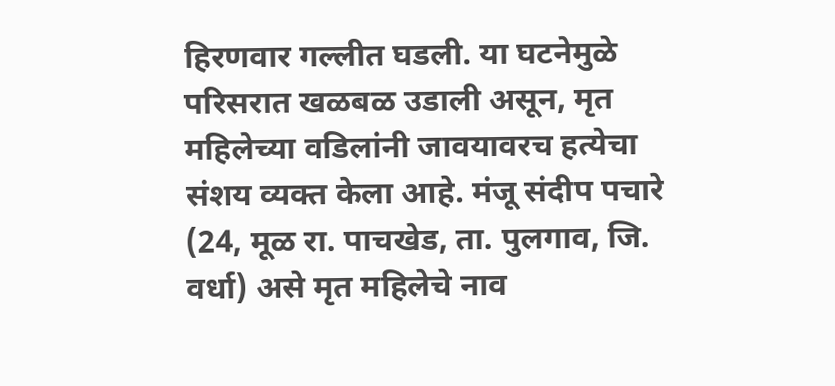हिरणवार गल्लीत घडली. या घटनेमुळे परिसरात खळबळ उडाली असून, मृत महिलेच्या वडिलांनी जावयावरच हत्येचा संशय व्यक्त केला आहे. मंजू संदीप पचारे (24, मूळ रा. पाचखेड, ता. पुलगाव, जि. वर्धा) असे मृत महिलेचे नाव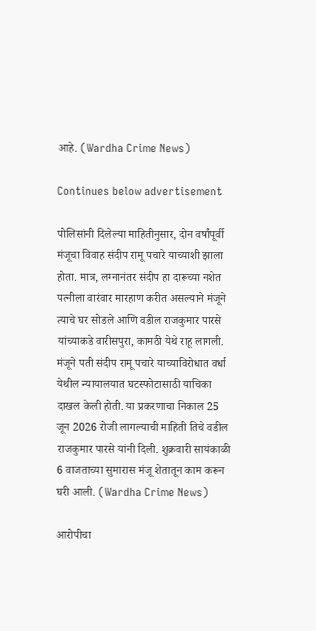आहे. (Wardha Crime News)

Continues below advertisement

पोलिसांनी दिलेल्या माहितीनुसार, दोन वर्षांपूर्वी मंजूचा विवाह संदीप रामू पचारे याच्याशी झाला होता. मात्र, लग्नानंतर संदीप हा दारूच्या नशेत पत्नीला वारंवार मारहाण करीत असल्याने मंजूने त्याचे घर सोडले आणि वडील राजकुमार पारसे यांच्याकडे वारीसपुरा, कामठी येथे राहू लागली. मंजूने पती संदीप रामू पचारे याच्याविरोधात वर्धा येथील न्यायालयात घटस्फोटासाठी याचिका दाखल केली होती. या प्रकरणाचा निकाल 25 जून 2026 रोजी लागल्याची माहिती तिचे वडील राजकुमार पारसे यांनी दिली. शुक्रवारी सायंकाळी 6 वाजताच्या सुमारास मंजू शेतातून काम करून घरी आली. (Wardha Crime News)

आरोपीचा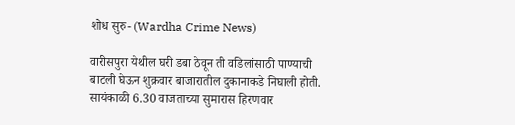शोध सुरु- (Wardha Crime News)

वारीसपुरा येथील घरी डबा ठेवून ती वडिलांसाठी पाण्याची बाटली घेऊन शुक्रवार बाजारातील दुकानाकडे निघाली होती. सायंकाळी 6.30 वाजताच्या सुमारास हिरणवार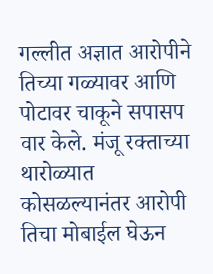गल्लीत अज्ञात आरोपीने तिच्या गळ्यावर आणि पोटावर चाकूने सपासप वार केले. मंजू रक्ताच्या थारोळ्यात कोसळल्यानंतर आरोपी तिचा मोबाईल घेऊन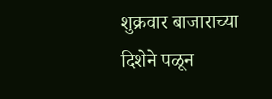शुक्रवार बाजाराच्या दिशेने पळून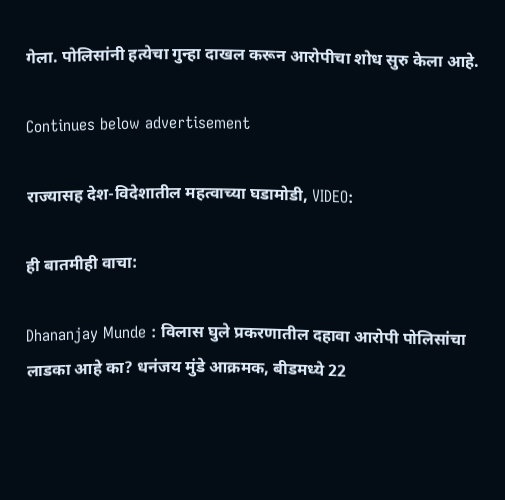गेला. पोलिसांनी हत्येचा गुन्हा दाखल करून आरोपीचा शोध सुरु केला आहे.

Continues below advertisement

राज्यासह देश-विदेशातील महत्वाच्या घडामोडी, VIDEO:

ही बातमीही वाचा:

Dhananjay Munde : विलास घुले प्रकरणातील दहावा आरोपी पोलिसांचा लाडका आहे का? धनंजय मुंडे आक्रमक, बीडमध्ये 22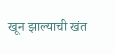खून झाल्याची खंत